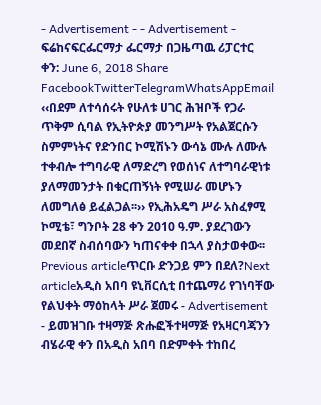- Advertisement - - Advertisement - ፍሬከናፍርፌርማታ ፌርማታ በጋዜጣዉ ሪፓርተር ቀን: June 6, 2018 Share FacebookTwitterTelegramWhatsAppEmail ‹‹በደም ለተሳሰሩት የሁለቱ ሀገር ሕዝቦች የጋራ ጥቅም ሲባል የኢትዮጵያ መንግሥት የአልጀርሱን ስምምነትና የድንበር ኮሚሽኑን ውሳኔ ሙሉ ለሙሉ ተቀብሎ ተግባራዊ ለማድረግ የወሰነና ለተግባራዊነቱ ያለማመንታት በቁርጠኝነት የሚሠራ መሆኑን ለመግለፅ ይፈልጋል፡፡›› የኢሕአዴግ ሥራ አስፈፃሚ ኮሚቴ፣ ግንቦት 28 ቀን 2010 ዓ.ም. ያደረገውን መደበኛ ስብሰባውን ካጠናቀቀ በኋላ ያስታወቀው፡፡ Previous articleጥርቡ ድንጋይ ምን በደለ?Next articleአዲስ አበባ ዩኒቨርሲቲ በተጨማሪ የገነባቸው የልህቀት ማዕከላት ሥራ ጀመሩ - Advertisement - ይመዝገቡ ተዛማጅ ጽሑፎችተዛማጅ የአዛርባጃንን ብሄራዊ ቀን በአዲስ አበባ በድምቀት ተከበረ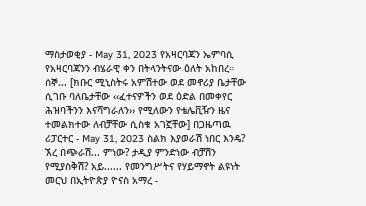ማስታወቂያ - May 31, 2023 የአዛርባጃን ኤምባሲ የአዛርባጃንን ብሄራዊ ቀን በትላንትናው ዕለት አከበረ። ሰኞ... [ክቡር ሚኒስትሩ አምሽተው ወደ መኖሪያ ቤታቸው ሲገቡ ባለቤታቸው ‹‹ፈተናዎችን ወደ ዕድል በመቀየር ሕዝባችንን እናሻግራለን›› የሚለውን የቴሌቪዥን ዜና ተመልክተው ለብቻቸው ሲስቁ አገኟቸው] በጋዜጣዉ ሪፓርተር - May 31, 2023 ስልክ እያወራሽ ነበር እንዴ? ኧረ በጭራሽ... ምነው? ታዲያ ምንድነው ብቻሽን የሚያስቅሽ? አይ...... የመንግሥትና የሃይማኖት ልዩነት መርህ በኢትዮጵያ ዮናስ አማረ -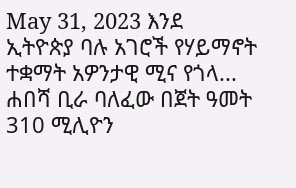May 31, 2023 እንደ ኢትዮጵያ ባሉ አገሮች የሃይማኖት ተቋማት አዎንታዊ ሚና የጎላ... ሐበሻ ቢራ ባለፈው በጀት ዓመት 310 ሚሊዮን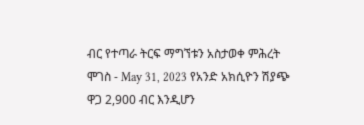ብር የተጣራ ትርፍ ማግኘቱን አስታወቀ ምሕረት ሞገስ - May 31, 2023 የአንድ አክሲዮን ሽያጭ ዋጋ 2,900 ብር እንዲሆን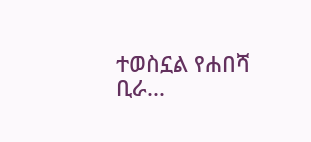ተወስኗል የሐበሻ ቢራ...